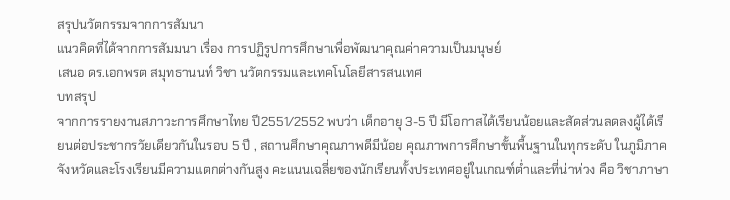สรุปนวัตกรรมจากการสัมนา
แนวคิดที่ได้จากการสัมมนา เรื่อง การปฏิรูปการศึกษาเพื่อพัฒนาคุณค่าความเป็นมนุษย์
เสนอ ดร.เอกพรต สมุทธานนท์ วิชา นวัตกรรมและเทคโนโลยีสารสนเทศ
บทสรุป
จากการรายงานสภาวะการศึกษาไทย ปี2551/2552 พบว่า เด็กอายุ 3-5 ปี มีโอกาสได้เรียนน้อยและสัดส่วนลดลงผู้ได้เรียนต่อประชากรวัยเดียวกันในรอบ 5 ปี , สถานศึกษาคุณภาพดีมีน้อย คุณภาพการศึกษาขั้นพื้นฐานในทุกระดับ ในภูมิภาค จังหวัดและโรงเรียนมีความแตกต่างกันสูง คะแนนเฉลี่ยของนักเรียนทั้งประเทศอยู่ในเกณฑ์ต่ำและที่น่าห่วง คือ วิชาภาษา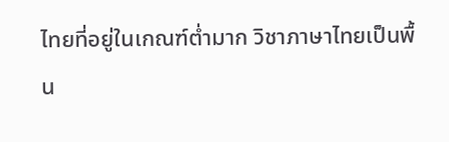ไทยที่อยู่ในเกณฑ์ต่ำมาก วิชาภาษาไทยเป็นพื้น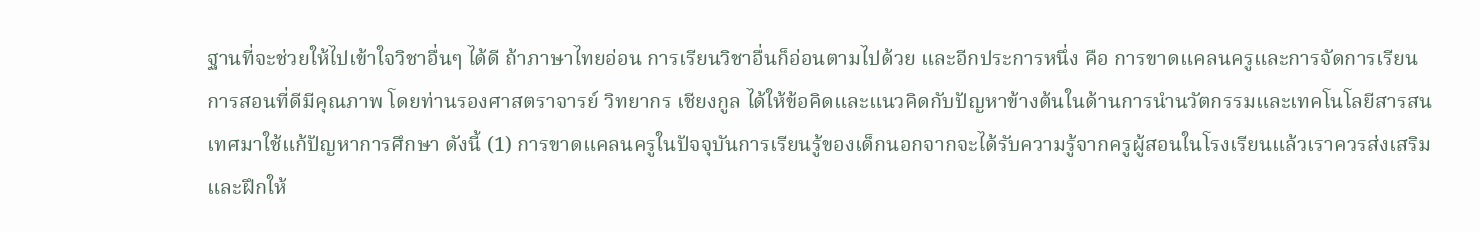ฐานที่จะช่วยให้ไปเข้าใจวิชาอื่นๆ ได้ดี ถ้าภาษาไทยอ่อน การเรียนวิชาอื่นก็อ่อนตามไปด้วย และอีกประการหนึ่ง คือ การขาดแคลนครูและการจัดการเรียนการสอนที่ดีมีคุณภาพ โดยท่านรองศาสตราจารย์ วิทยากร เชียงกูล ได้ให้ข้อคิดและแนวคิดกับปัญหาข้างต้นในด้านการนำนวัตกรรมและเทคโนโลยีสารสนเทศมาใช้แก้ปัญหาการศึกษา ดังนี้ (1) การขาดแคลนครูในปัจจุบันการเรียนรู้ของเด็กนอกจากจะได้รับความรู้จากครูผู้สอนในโรงเรียนแล้วเราควรส่งเสริมและฝึกให้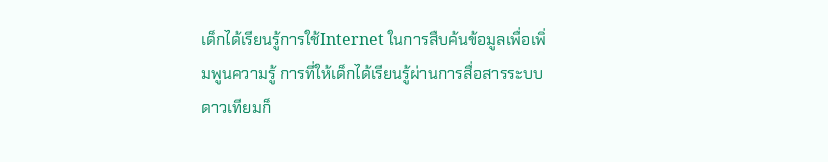เด็กได้เรียนรู้การใช้Internet ในการสืบค้นข้อมูลเพื่อเพิ่มพูนความรู้ การที่ให้เด็กได้เรียนรู้ผ่านการสื่อสารระบบดาวเทียมก็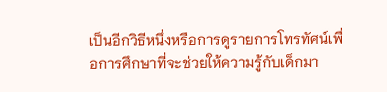เป็นอีกวิธีหนึ่งหรือการดูรายการโทรทัศน์เพื่อการศึกษาที่จะช่วยให้ความรู้กับเด็กมา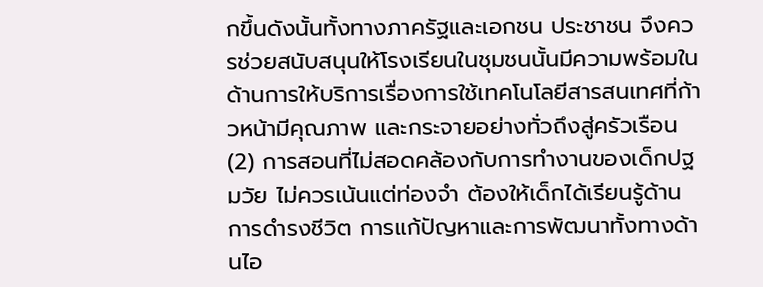กขึ้นดังนั้นทั้งทางภาครัฐและเอกชน ประชาชน จึงควรช่วยสนับสนุนให้โรงเรียนในชุมชนนั้นมีความพร้อมในด้านการให้บริการเรื่องการใช้เทคโนโลยีสารสนเทศที่ก้าวหน้ามีคุณภาพ และกระจายอย่างทั่วถึงสู่ครัวเรือน
(2) การสอนที่ไม่สอดคล้องกับการทำงานของเด็กปฐมวัย ไม่ควรเน้นแต่ท่องจำ ต้องให้เด็กได้เรียนรู้ด้านการดำรงชีวิต การแก้ปัญหาและการพัฒนาทั้งทางด้านไอ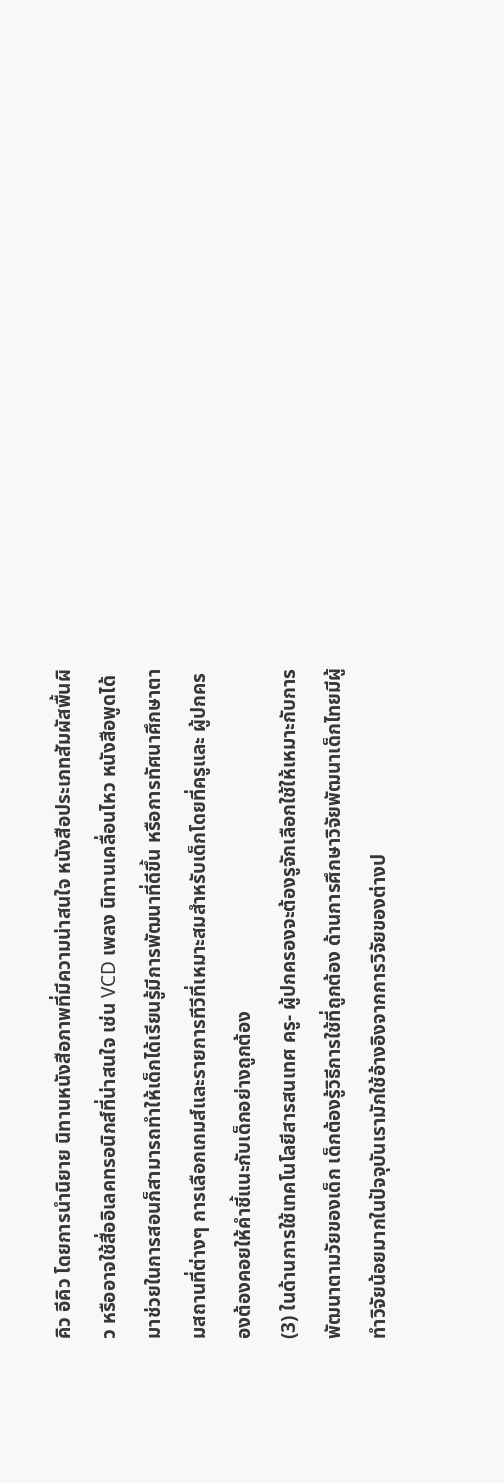คิว อีคิว โดยการนำนิยาย นิทานหนังสือภาพที่มีความน่าสนใจ หนังสือประเภทสัมผัสพื้นผิว หรืออาจใช้สื่ออิเลคทรอนิกส์ที่น่าสนใจ เช่น VCD เพลง นิทานเคลื่อนไหว หนังสือพูดได้ มาช่วยในการสอนก็สามารถทำให้เด็กได้เรียนรู้มีการพัฒนาที่ดีขึ้น หรือการทัศนาศึกษาตามสถานที่ต่างๆ การเลือกเกมส์และรายการทีวีที่เหมาะสมสำหรับเด็กโดยที่ครูและ ผู้ปกครองต้องคอยให้คำชี้แนะกับเด็กอย่างถูกต้อง
(3) ในด้านการใช้เทคโนโลยีสารสนเทศ ครู- ผู้ปกครองจะต้องรูจักเลือกใช้ให้เหมาะกับการพัฒนาตามวัยของเด็ก เด็กต้องรู้วิธีการใช้ที่ถูกต้อง ด้านการศึกษาวิจัยพัฒนาเด็กไทยมีผู้ทำวิจัยน้อยมากในปัจจุบันเรามักใช้อ้างอิงจากการวิจัยของต่างป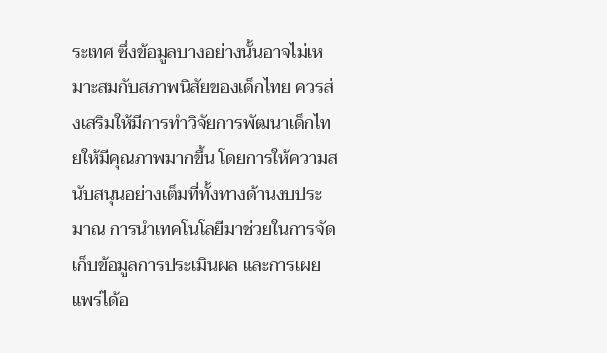ระเทศ ซึ่งข้อมูลบางอย่างนั้นอาจไม่เหมาะสมกับสภาพนิสัยของเด็กไทย ควรส่งเสริมให้มีการทำวิจัยการพัฒนาเด็กไทยให้มีคุณภาพมากขึ้น โดยการให้ความสนับสนุนอย่างเต็มที่ทั้งทางด้านงบประมาณ การนำเทคโนโลยีมาช่วยในการจัดเก็บข้อมูลการประเมินผล และการเผยแพร่ได้อ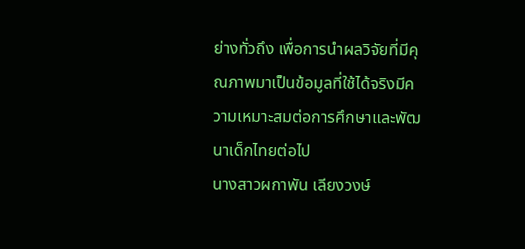ย่างทั่วถึง เพื่อการนำผลวิจัยที่มีคุณภาพมาเป็นข้อมูลที่ใช้ได้จริงมีความเหมาะสมต่อการศึกษาและพัฒนาเด็กไทยต่อไป
นางสาวผกาพัน เลียงวงษ์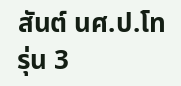สันต์ นศ.ป.โท รุ่น 3